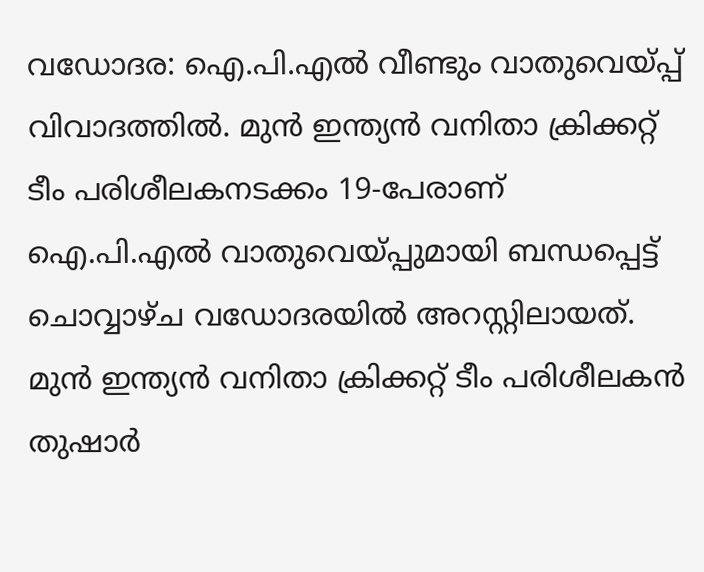വഡോദര: ഐ.പി.എൽ വീണ്ടും വാതുവെയ്പ്പ് വിവാദത്തിൽ. മുൻ ഇന്ത്യൻ വനിതാ ക്രിക്കറ്റ് ടീം പരിശീലകനടക്കം 19-പേരാണ് ഐ.പി.എൽ വാതുവെയ്പ്പുമായി ബന്ധപ്പെട്ട് ചൊവ്വാഴ്ച വഡോദരയിൽ അറസ്റ്റിലായത്. മുൻ ഇന്ത്യൻ വനിതാ ക്രിക്കറ്റ് ടീം പരിശീലകൻ തുഷാർ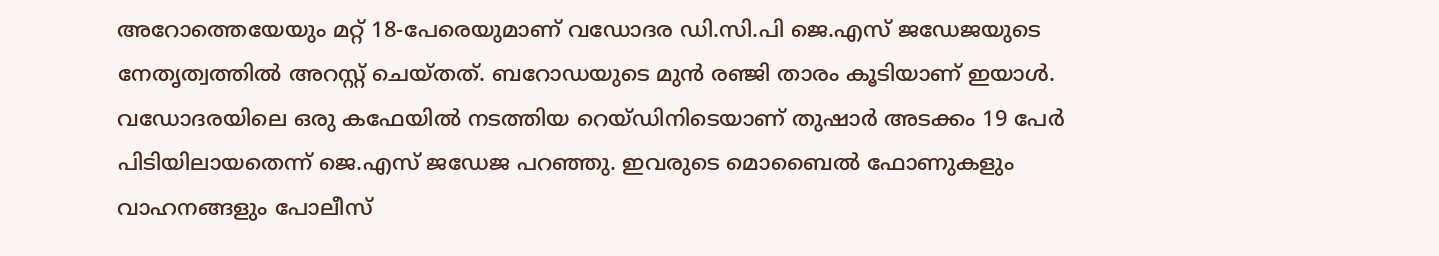അറോത്തെയേയും മറ്റ് 18-പേരെയുമാണ് വഡോദര ഡി.സി.പി ജെ.എസ് ജഡേജയുടെ നേതൃത്വത്തിൽ അറസ്റ്റ് ചെയ്തത്. ബറോഡയുടെ മുൻ രഞ്ജി താരം കൂടിയാണ് ഇയാൾ. വഡോദരയിലെ ഒരു കഫേയിൽ നടത്തിയ റെയ്ഡിനിടെയാണ് തുഷാർ അടക്കം 19 പേർ പിടിയിലായതെന്ന് ജെ.എസ് ജഡേജ പറഞ്ഞു. ഇവരുടെ മൊബൈൽ ഫോണുകളും വാഹനങ്ങളും പോലീസ്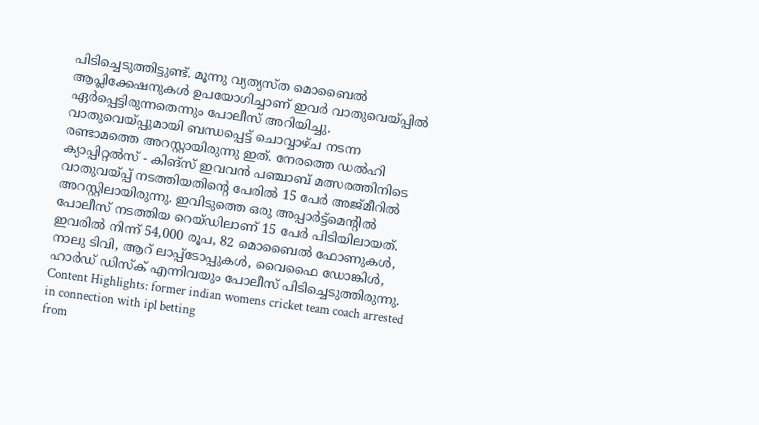പിടിച്ചെടുത്തിട്ടുണ്ട്. മൂന്നു വ്യത്യസ്ത മൊബൈൽ ആപ്ലിക്കേഷനുകൾ ഉപയോഗിച്ചാണ് ഇവർ വാതുവെയ്പ്പിൽ ഏർപ്പെട്ടിരുന്നതെന്നും പോലീസ് അറിയിച്ചു. വാതുവെയ്പ്പുമായി ബന്ധപ്പെട്ട് ചൊവ്വാഴ്ച നടന്ന രണ്ടാമത്തെ അറസ്റ്റായിരുന്നു ഇത്. നേരത്തെ ഡൽഹി ക്യാപ്പിറ്റൽസ് - കിങ്സ് ഇവവൻ പഞ്ചാബ് മത്സരത്തിനിടെ വാതുവയ്പ്പ് നടത്തിയതിന്റെ പേരിൽ 15 പേർ അജ്മീറിൽ അറസ്റ്റിലായിരുന്നു. ഇവിടുത്തെ ഒരു അപ്പാർട്ട്മെന്റിൽ പോലീസ് നടത്തിയ റെയ്ഡിലാണ് 15 പേർ പിടിയിലായത്. ഇവരിൽ നിന്ന് 54,000 രൂപ, 82 മൊബൈൽ ഫോണുകൾ, നാലു ടിവി, ആറ് ലാപ്പ്ടോപ്പുകൾ, വൈഫൈ ഡോങ്കിൾ, ഹാർഡ് ഡിസ്ക് എന്നിവയും പോലീസ് പിടിച്ചെടുത്തിരുന്നു. Content Highlights: former indian womens cricket team coach arrested in connection with ipl betting
from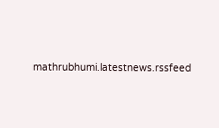mathrubhumi.latestnews.rssfeed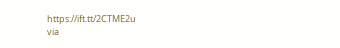https://ift.tt/2CTME2u
via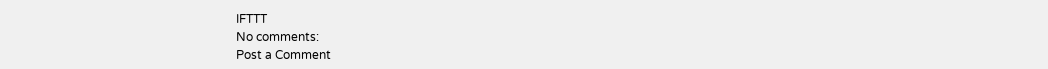IFTTT
No comments:
Post a Comment